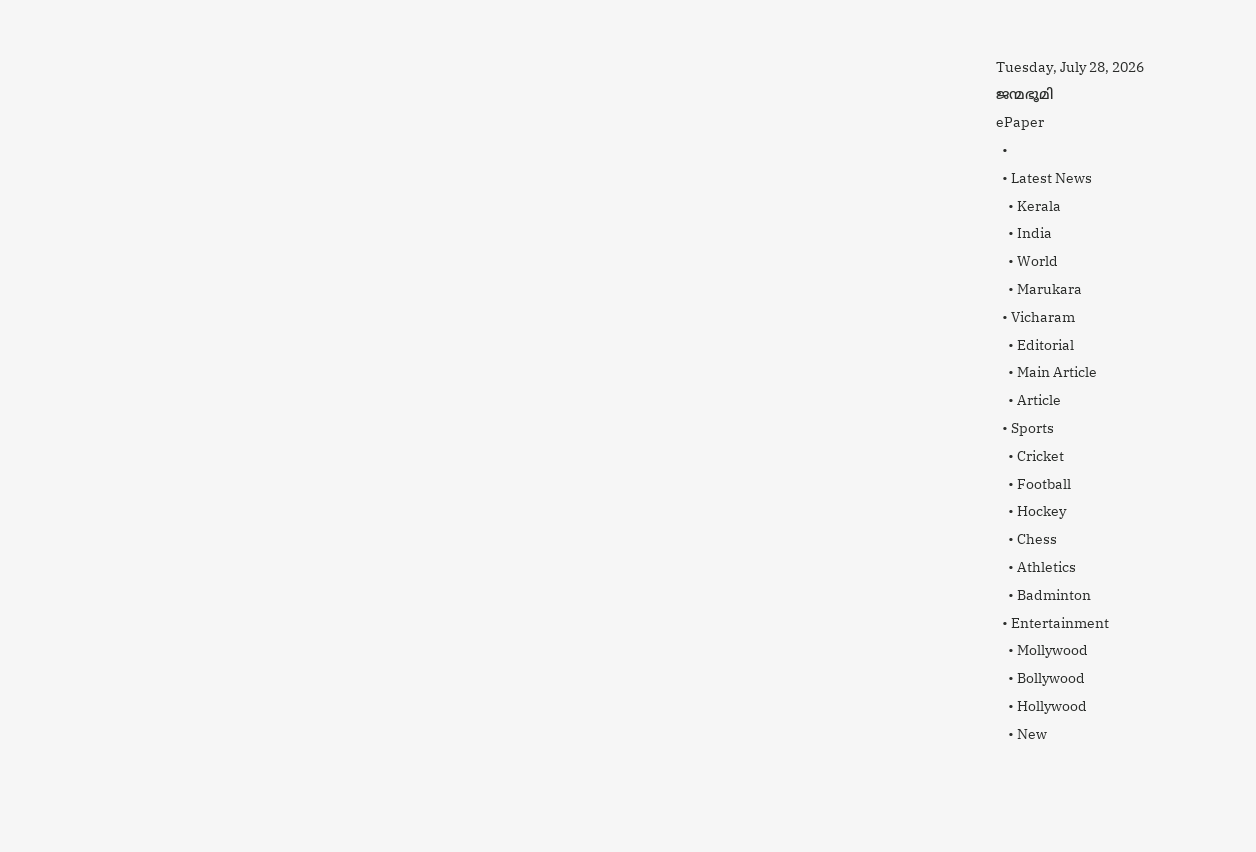Tuesday, July 28, 2026
ജന്മഭൂമി
ePaper
  •
  • Latest News
    • Kerala
    • India
    • World
    • Marukara
  • Vicharam
    • Editorial
    • Main Article
    • Article
  • Sports
    • Cricket
    • Football
    • Hockey
    • Chess
    • Athletics
    • Badminton
  • Entertainment
    • Mollywood
    • Bollywood
    • Hollywood
    • New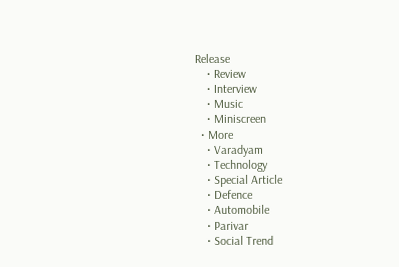Release
    • Review
    • Interview
    • Music
    • Miniscreen
  • More
    • Varadyam
    • Technology
    • Special Article
    • Defence
    • Automobile
    • Parivar
    • Social Trend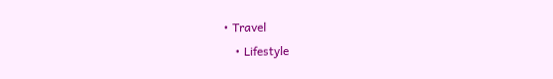• Travel
    • Lifestyle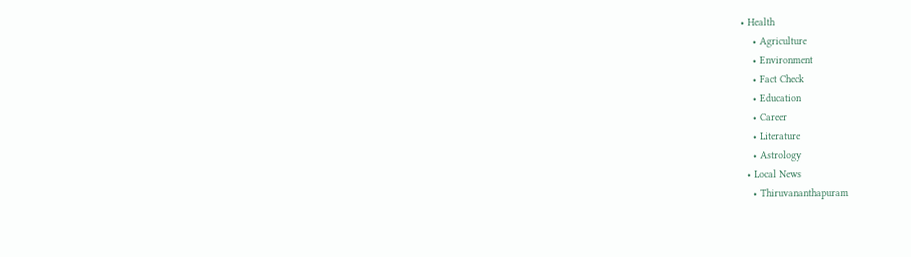• Health
    • Agriculture
    • Environment
    • Fact Check
    • Education
    • Career
    • Literature
    • Astrology
  • Local News
    • Thiruvananthapuram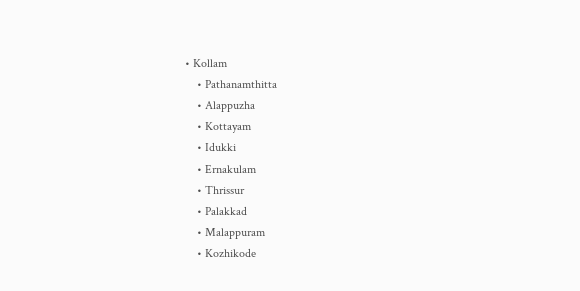• Kollam
    • Pathanamthitta
    • Alappuzha
    • Kottayam
    • Idukki
    • Ernakulam
    • Thrissur
    • Palakkad
    • Malappuram
    • Kozhikode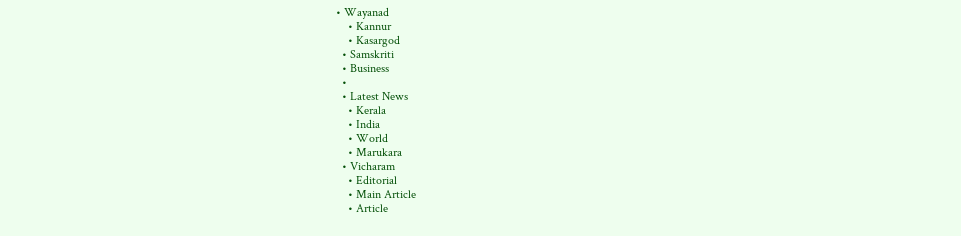• Wayanad
    • Kannur
    • Kasargod
  • Samskriti
  • Business
  •
  • Latest News
    • Kerala
    • India
    • World
    • Marukara
  • Vicharam
    • Editorial
    • Main Article
    • Article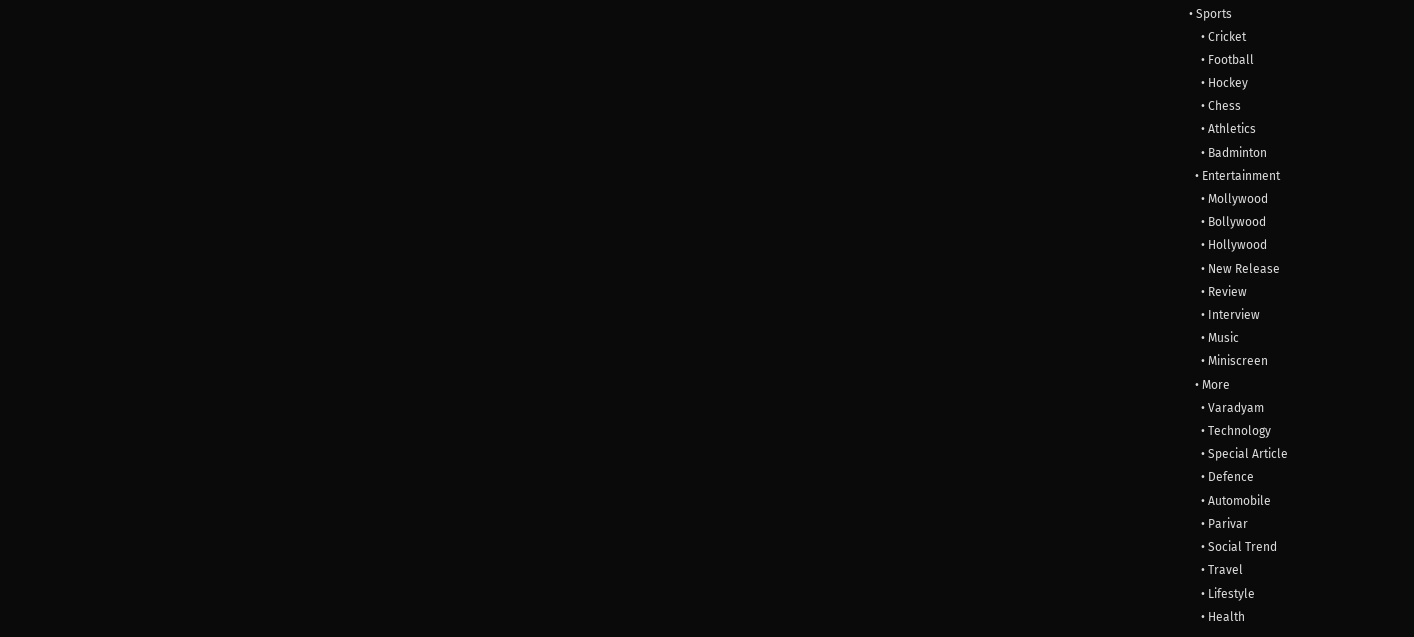• Sports
    • Cricket
    • Football
    • Hockey
    • Chess
    • Athletics
    • Badminton
  • Entertainment
    • Mollywood
    • Bollywood
    • Hollywood
    • New Release
    • Review
    • Interview
    • Music
    • Miniscreen
  • More
    • Varadyam
    • Technology
    • Special Article
    • Defence
    • Automobile
    • Parivar
    • Social Trend
    • Travel
    • Lifestyle
    • Health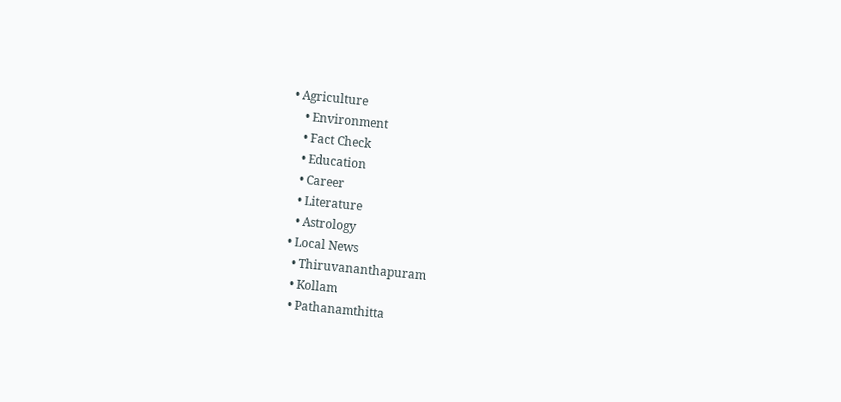• Agriculture
    • Environment
    • Fact Check
    • Education
    • Career
    • Literature
    • Astrology
  • Local News
    • Thiruvananthapuram
    • Kollam
    • Pathanamthitta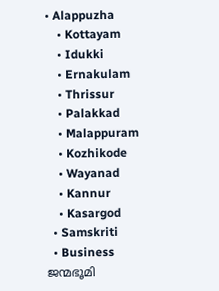• Alappuzha
    • Kottayam
    • Idukki
    • Ernakulam
    • Thrissur
    • Palakkad
    • Malappuram
    • Kozhikode
    • Wayanad
    • Kannur
    • Kasargod
  • Samskriti
  • Business
ജന്മഭൂമി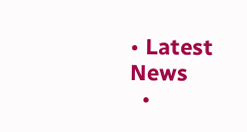• Latest News
  •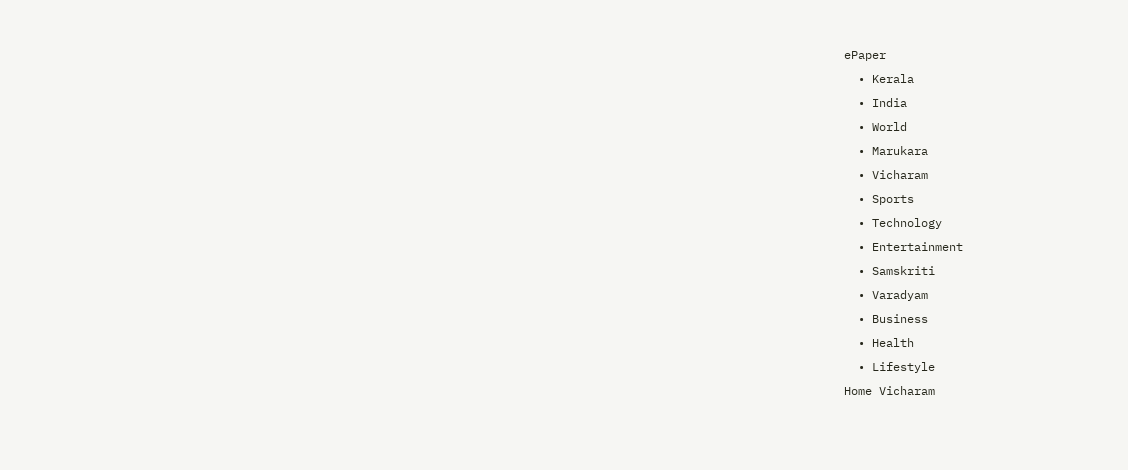ePaper
  • Kerala
  • India
  • World
  • Marukara
  • Vicharam
  • Sports
  • Technology
  • Entertainment
  • Samskriti
  • Varadyam
  • Business
  • Health
  • Lifestyle
Home Vicharam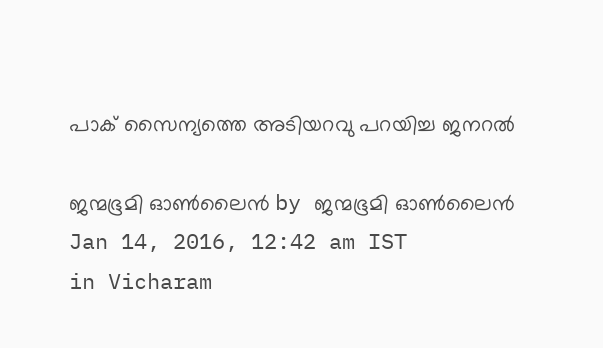പാക് സൈന്യത്തെ അടിയറവു പറയിച്ച ജനറല്‍

ജന്മഭൂമി ഓണ്‍ലൈന്‍ by ജന്മഭൂമി ഓണ്‍ലൈന്‍
Jan 14, 2016, 12:42 am IST
in Vicharam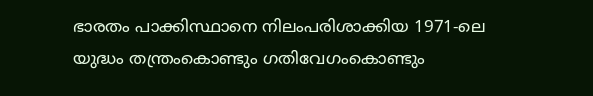ഭാരതം പാക്കിസ്ഥാനെ നിലംപരിശാക്കിയ 1971-ലെ യുദ്ധം തന്ത്രംകൊണ്ടും ഗതിവേഗംകൊണ്ടും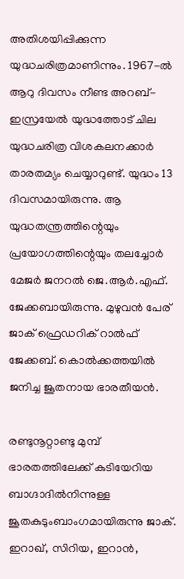അതിശയിപ്പിക്കുന്ന യുദ്ധചരിത്രമാണിന്നും. 1967-ല്‍ ആറു ദിവസം നീണ്ട അറബ്-ഇസ്രയേല്‍ യുദ്ധത്തോട് ചില യുദ്ധചരിത്ര വിശകലനക്കാര്‍ താരതമ്യം ചെയ്യാറുണ്ട്. യുദ്ധം 13 ദിവസമായിരുന്നു. ആ യുദ്ധതന്ത്രത്തിന്റെയും പ്രയോഗത്തിന്റെയും തലച്ചോര്‍ മേജര്‍ ജനറല്‍ ജെ.ആര്‍.എഫ്. ജേക്കബായിരുന്നു. മുഴുവന്‍ പേര് ജാക് ഫ്രെഡറിക് റാല്‍ഫ് ജേക്കബ്. കൊല്‍ക്കത്തയില്‍ ജനിച്ച ജൂതനായ ഭാരതീയന്‍.

രണ്ടുനൂറ്റാണ്ടു മുമ്പ് ഭാരതത്തിലേക്ക് കുടിയേറിയ ബാഗ്ദാദില്‍നിന്നുള്ള ജൂതകുടുംബാംഗമായിരുന്നു ജാക്. ഇറാഖ്, സിറിയ, ഇറാന്‍,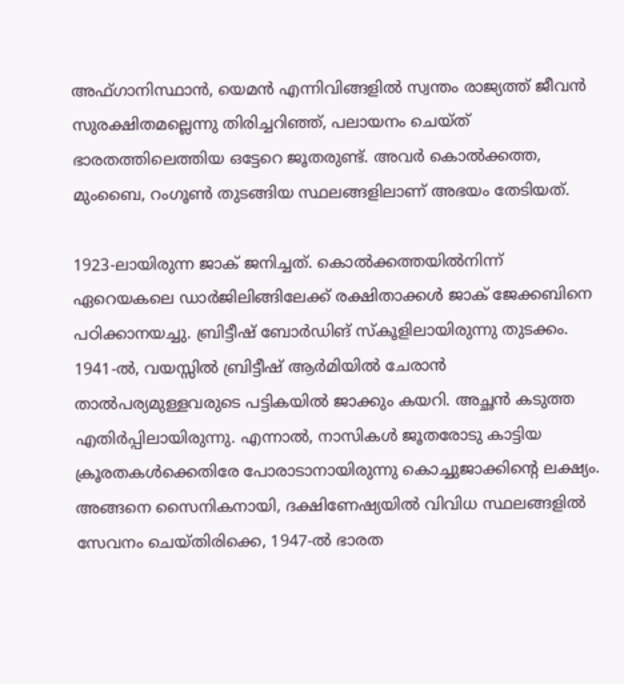അഫ്ഗാനിസ്ഥാന്‍, യെമന്‍ എന്നിവിങ്ങളില്‍ സ്വന്തം രാജ്യത്ത് ജീവന്‍ സുരക്ഷിതമല്ലെന്നു തിരിച്ചറിഞ്ഞ്, പലായനം ചെയ്ത് ഭാരതത്തിലെത്തിയ ഒട്ടേറെ ജൂതരുണ്ട്. അവര്‍ കൊല്‍ക്കത്ത, മുംബൈ, റംഗൂണ്‍ തുടങ്ങിയ സ്ഥലങ്ങളിലാണ് അഭയം തേടിയത്.

1923-ലായിരുന്ന ജാക് ജനിച്ചത്. കൊല്‍ക്കത്തയില്‍നിന്ന് ഏറെയകലെ ഡാര്‍ജിലിങ്ങിലേക്ക് രക്ഷിതാക്കള്‍ ജാക് ജേക്കബിനെ പഠിക്കാനയച്ചു. ബ്രിട്ടീഷ് ബോര്‍ഡിങ് സ്‌കൂളിലായിരുന്നു തുടക്കം. 1941-ല്‍, വയസ്സില്‍ ബ്രിട്ടീഷ് ആര്‍മിയില്‍ ചേരാന്‍ താല്‍പര്യമുള്ളവരുടെ പട്ടികയില്‍ ജാക്കും കയറി. അച്ഛന്‍ കടുത്ത എതിര്‍പ്പിലായിരുന്നു. എന്നാല്‍, നാസികള്‍ ജൂതരോടു കാട്ടിയ ക്രൂരതകള്‍ക്കെതിരേ പോരാടാനായിരുന്നു കൊച്ചുജാക്കിന്റെ ലക്ഷ്യം. അങ്ങനെ സൈനികനായി, ദക്ഷിണേഷ്യയില്‍ വിവിധ സ്ഥലങ്ങളില്‍ സേവനം ചെയ്തിരിക്കെ, 1947-ല്‍ ഭാരത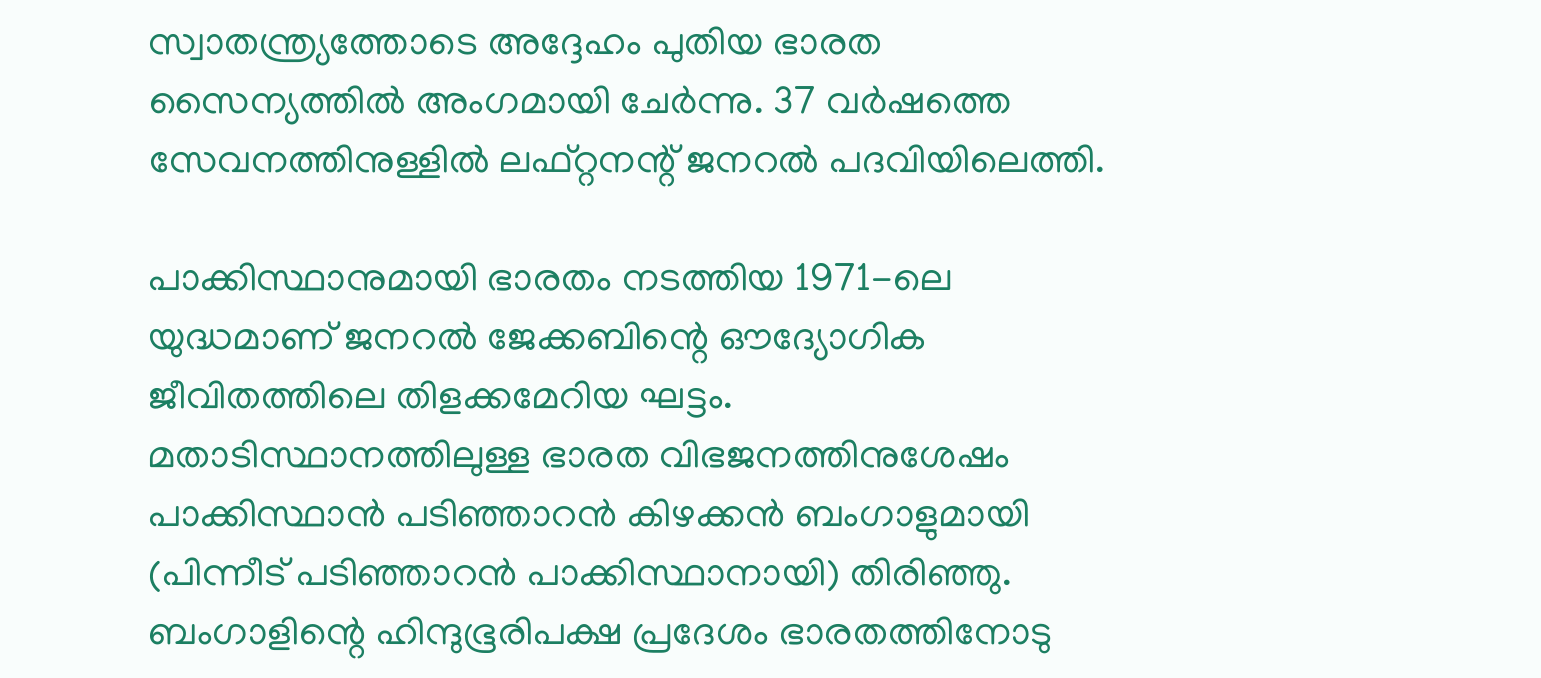സ്വാതന്ത്ര്യത്തോടെ അദ്ദേഹം പുതിയ ഭാരത സൈന്യത്തില്‍ അംഗമായി ചേര്‍ന്നു. 37 വര്‍ഷത്തെ സേവനത്തിനുള്ളില്‍ ലഫ്റ്റനന്റ് ജനറല്‍ പദവിയിലെത്തി.

പാക്കിസ്ഥാനുമായി ഭാരതം നടത്തിയ 1971-ലെ യുദ്ധമാണ് ജനറല്‍ ജേക്കബിന്റെ ഔദ്യോഗിക ജീവിതത്തിലെ തിളക്കമേറിയ ഘട്ടം. മതാടിസ്ഥാനത്തിലുള്ള ഭാരത വിഭജനത്തിനുശേഷം പാക്കിസ്ഥാന്‍ പടിഞ്ഞാറന്‍ കിഴക്കന്‍ ബംഗാളുമായി (പിന്നീട് പടിഞ്ഞാറന്‍ പാക്കിസ്ഥാനായി) തിരിഞ്ഞു. ബംഗാളിന്റെ ഹിന്ദുഭൂരിപക്ഷ പ്രദേശം ഭാരതത്തിനോടു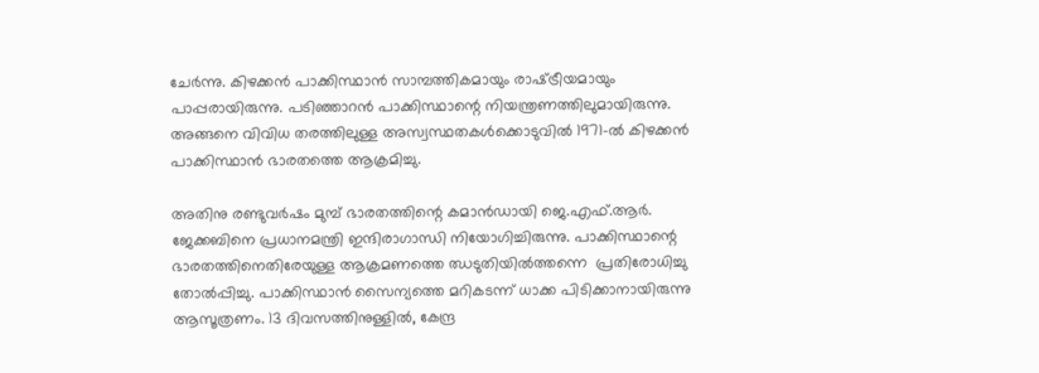ചേര്‍ന്നു. കിഴക്കന്‍ പാക്കിസ്ഥാന്‍ സാമ്പത്തികമായും രാഷ്‌ട്രീയമായും പാപ്പരായിരുന്നു. പടിഞ്ഞാറന്‍ പാക്കിസ്ഥാന്റെ നിയന്ത്രണത്തിലുമായിരുന്നു. അങ്ങനെ വിവിധ തരത്തിലുള്ള അസ്വസ്ഥതകള്‍ക്കൊടുവില്‍ 1971-ല്‍ കിഴക്കന്‍ പാക്കിസ്ഥാന്‍ ഭാരതത്തെ ആക്രമിച്ചു.

അതിനു രണ്ടുവര്‍ഷം മുമ്പ് ഭാരതത്തിന്റെ കമാന്‍ഡായി ജെ.എഫ്.ആര്‍. ജേക്കബിനെ പ്രധാനമന്ത്രി ഇന്ദിരാഗാന്ധി നിയോഗിച്ചിരുന്നു. പാക്കിസ്ഥാന്റെ ഭാരതത്തിനെതിരേയുള്ള ആക്രമണത്തെ ഝടുതിയില്‍ത്തന്നെ  പ്രതിരോധിച്ചു തോല്‍പ്പിച്ചു. പാക്കിസ്ഥാന്‍ സൈന്യത്തെ മറികടന്ന് ധാക്ക പിടിക്കാനായിരുന്നു ആസൂത്രണം. 13 ദിവസത്തിനുള്ളില്‍, കേന്ദ്ര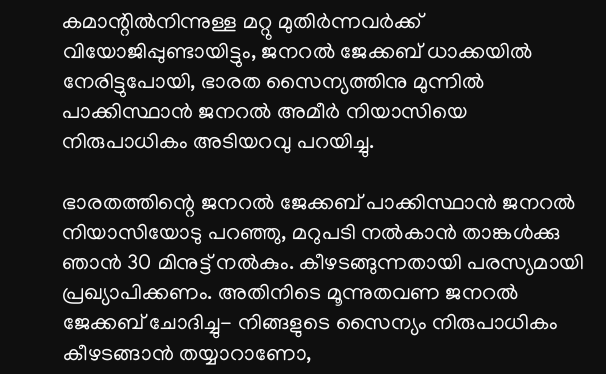കമാന്റില്‍നിന്നുള്ള മറ്റു മുതിര്‍ന്നവര്‍ക്ക് വിയോജിപ്പുണ്ടായിട്ടും, ജനറല്‍ ജേക്കബ് ധാക്കയില്‍ നേരിട്ടുപോയി, ഭാരത സൈന്യത്തിനു മുന്നില്‍ പാക്കിസ്ഥാന്‍ ജനറല്‍ അമീര്‍ നിയാസിയെ നിരുപാധികം അടിയറവു പറയിച്ചു.

ഭാരതത്തിന്റെ ജനറല്‍ ജേക്കബ് പാക്കിസ്ഥാന്‍ ജനറല്‍ നിയാസിയോടു പറഞ്ഞു, മറുപടി നല്‍കാന്‍ താങ്കള്‍ക്കു ഞാന്‍ 30 മിനുട്ട് നല്‍കും. കീഴടങ്ങുന്നതായി പരസ്യമായി പ്രഖ്യാപിക്കണം. അതിനിടെ മൂന്നുതവണ ജനറല്‍ ജേക്കബ് ചോദിച്ചു- നിങ്ങളുടെ സൈന്യം നിരുപാധികം കീഴടങ്ങാന്‍ തയ്യാറാണോ,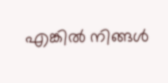എങ്കില്‍ നിങ്ങള്‍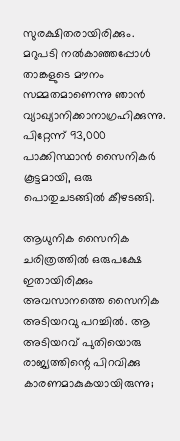സുരക്ഷിതരായിരിക്കും. മറുപടി നല്‍കാഞ്ഞപ്പോള്‍ താങ്കളുടെ മൗനം സമ്മതമാണെന്നു ഞാന്‍ വ്യാഖ്യാനിക്കാനാഗ്രഹിക്കുന്നു. പിറ്റേന്ന് 93,000 പാക്കിസ്ഥാന്‍ സൈനികര്‍ കൂട്ടമായി, ഒരു പൊതുചടങ്ങില്‍ കീഴടങ്ങി.

ആധുനിക സൈനിക ചരിത്രത്തില്‍ ഒരുപക്ഷേ ഇതായിരിക്കും അവസാനത്തെ സൈനിക അടിയറവു പറച്ചില്‍. ആ അടിയറവ് പുതിയൊരു രാജ്യത്തിന്റെ പിറവിക്കു കാരണമാകുകയായിരുന്നു;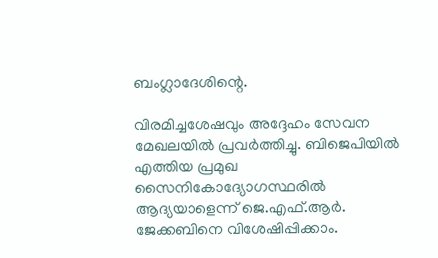ബംഗ്ലാദേശിന്റെ.

വിരമിച്ചശേഷവും അദ്ദേഹം സേവന മേഖലയില്‍ പ്രവര്‍ത്തിച്ചു. ബിജെപിയില്‍ എത്തിയ പ്രമുഖ സൈനികോദ്യോഗസ്ഥരില്‍ ആദ്യയാളെന്ന് ജെ.എഫ്.ആര്‍. ജേക്കബിനെ വിശേഷിപ്പിക്കാം.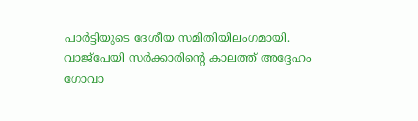പാര്‍ട്ടിയുടെ ദേശീയ സമിതിയിലംഗമായി. വാജ്‌പേയി സര്‍ക്കാരിന്റെ കാലത്ത് അദ്ദേഹം ഗോവാ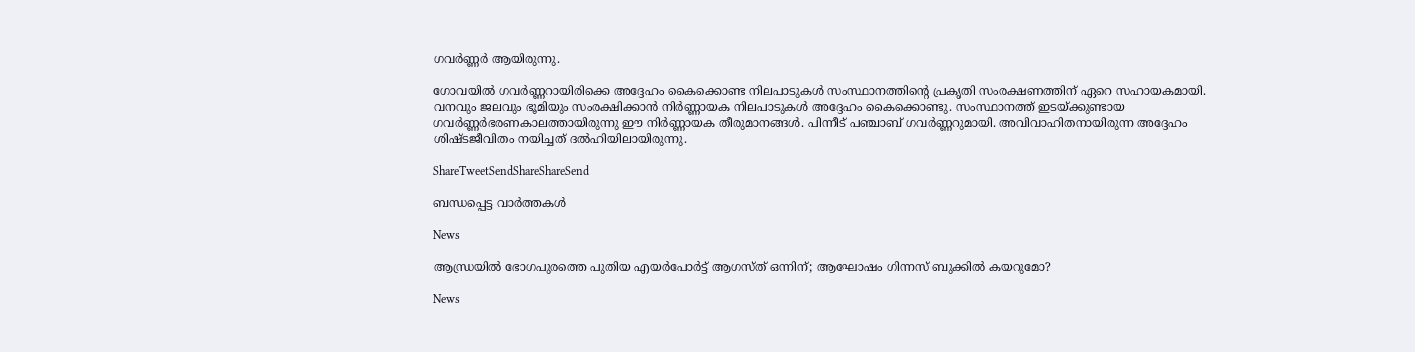ഗവര്‍ണ്ണര്‍ ആയിരുന്നു.

ഗോവയില്‍ ഗവര്‍ണ്ണറായിരിക്കെ അദ്ദേഹം കൈക്കൊണ്ട നിലപാടുകള്‍ സംസ്ഥാനത്തിന്റെ പ്രകൃതി സംരക്ഷണത്തിന് ഏറെ സഹായകമായി. വനവും ജലവും ഭൂമിയും സംരക്ഷിക്കാന്‍ നിര്‍ണ്ണായക നിലപാടുകള്‍ അദ്ദേഹം കൈക്കൊണ്ടു. സംസ്ഥാനത്ത് ഇടയ്‌ക്കുണ്ടായ ഗവര്‍ണ്ണര്‍ഭരണകാലത്തായിരുന്നു ഈ നിര്‍ണ്ണായക തീരുമാനങ്ങള്‍. പിന്നീട് പഞ്ചാബ് ഗവര്‍ണ്ണറുമായി. അവിവാഹിതനായിരുന്ന അദ്ദേഹം ശിഷ്ടജീവിതം നയിച്ചത് ദല്‍ഹിയിലായിരുന്നു.

ShareTweetSendShareShareSend

ബന്ധപ്പെട്ട വാര്‍ത്തകള്‍

News

ആന്ധ്രയിൽ ഭോഗപുരത്തെ പുതിയ എയർപോർട്ട് ആഗസ്ത് ഒന്നിന്; ആഘോഷം ഗിന്നസ് ബുക്കിൽ കയറുമോ?

News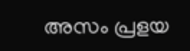അസം പ്രളയ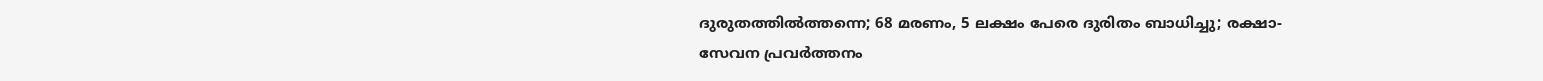ദുരുതത്തിൽത്തന്നെ; 68 മരണം, 5 ലക്ഷം പേരെ ദുരിതം ബാധിച്ചു; രക്ഷാ-സേവന പ്രവർത്തനം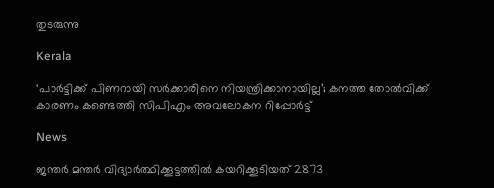തുടരുന്നു

Kerala

‘പാർട്ടിക്ക് പിണറായി സർക്കാരിനെ നിയന്ത്രിക്കാനായില്ല’; കനത്ത തോൽവിക്ക് കാരണം കണ്ടെത്തി സിപിഎം അവലോകന റിപ്പോർട്ട്

News

ജന്തർ മന്തർ വിദ്യാർത്ഥിക്കൂട്ടത്തിൽ കയറിക്കൂടിയത് 2873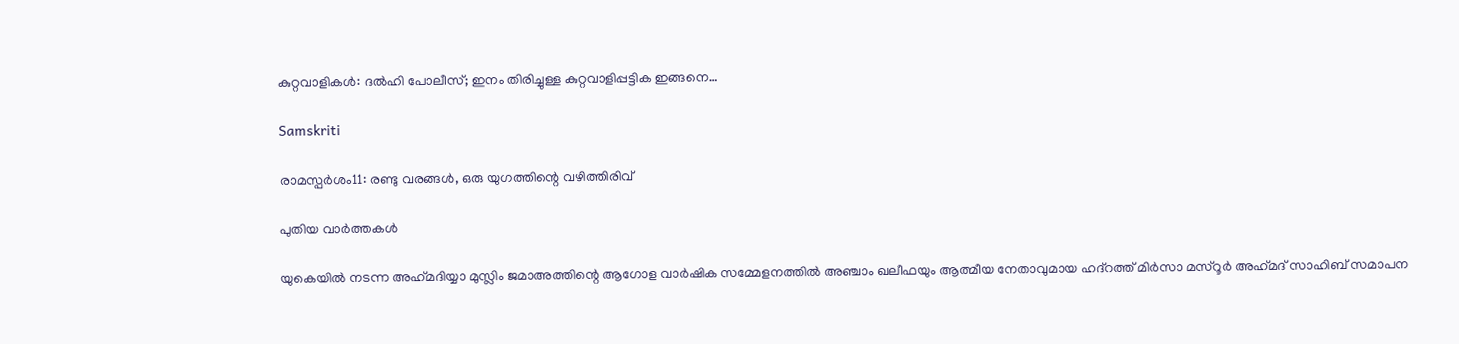കുറ്റവാളികൾ: ദൽഹി പോലീസ്; ഇനം തിരിച്ചുള്ള കുറ്റവാളിപ്പട്ടിക ഇങ്ങനെ…

Samskriti

രാമസ്പര്‍ശം11: രണ്ടു വരങ്ങള്‍, ഒരു യുഗത്തിന്റെ വഴിത്തിരിവ്

പുതിയ വാര്‍ത്തകള്‍

യുകെയില്‍ നടന്ന അഹ്‌മദിയ്യാ മുസ്ലിം ജമാഅത്തിന്റെ ആഗോള വാര്‍ഷിക സമ്മേളനത്തില്‍ അഞ്ചാം ഖലീഫയും ആത്മീയ നേതാവുമായ ഹദ്റത്ത് മിര്‍സാ മസ്‌റൂര്‍ അഹ്‌മദ് സാഹിബ് സമാപന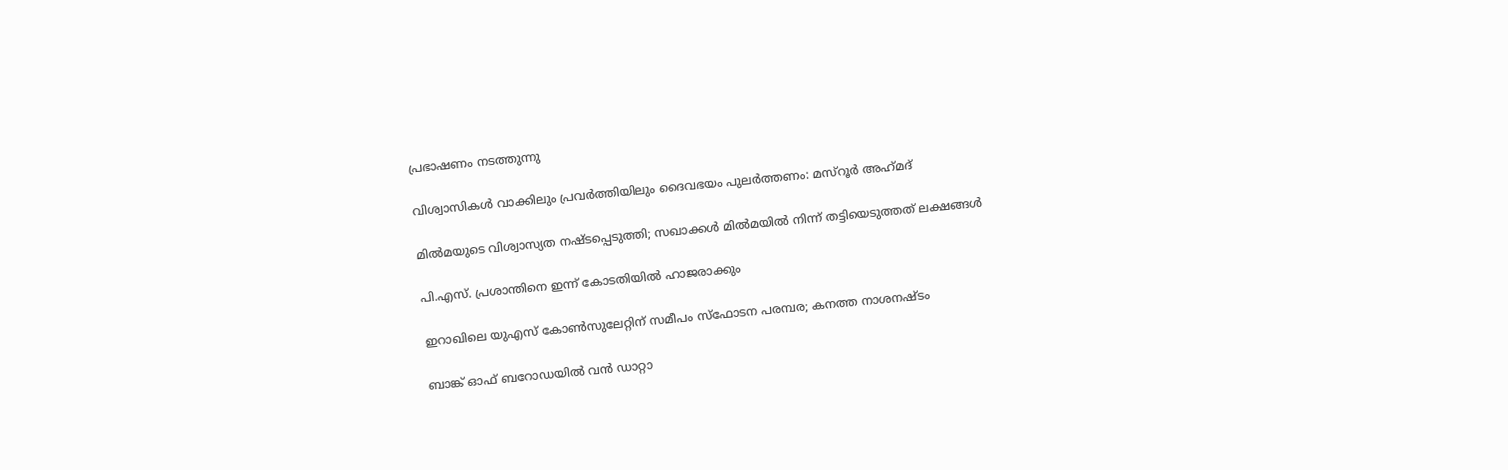പ്രഭാഷണം നടത്തുന്നു

വിശ്വാസികള്‍ വാക്കിലും പ്രവര്‍ത്തിയിലും ദൈവഭയം പുലര്‍ത്തണം: മസ്‌റൂര്‍ അഹ്‌മദ്

മില്‍മയുടെ വിശ്വാസ്യത നഷ്ടപ്പെടുത്തി; സഖാക്കള്‍ മില്‍മയില്‍ നിന്ന് തട്ടിയെടുത്തത് ലക്ഷങ്ങള്‍

പി.എസ്. പ്രശാന്തിനെ ഇന്ന് കോടതിയില്‍ ഹാജരാക്കും

ഇറാഖിലെ യുഎസ് കോണ്‍സുലേറ്റിന് സമീപം സ്‌ഫോടന പരമ്പര; കനത്ത നാശനഷ്ടം

ബാങ്ക് ഓഫ് ബറോഡയില്‍ വന്‍ ഡാറ്റാ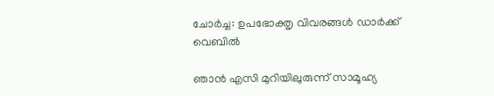ചോര്‍ച്ച: ഉപഭോക്തൃ വിവരങ്ങള്‍ ഡാര്‍ക്ക് വെബില്‍

ഞാൻ എസി മുറിയിലുരുന്ന് സാമൂഹ്യ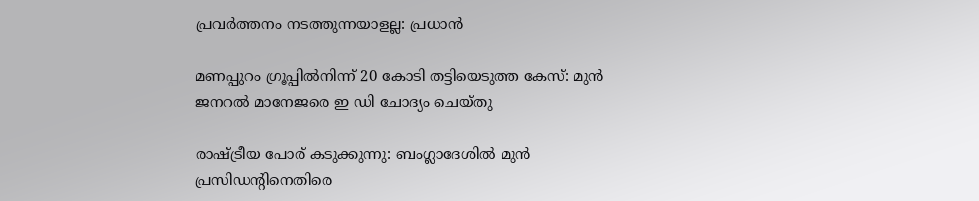പ്രവർത്തനം നടത്തുന്നയാളല്ല: പ്രധാൻ

മണപ്പുറം ഗ്രൂപ്പില്‍നിന്ന് 20 കോടി തട്ടിയെടുത്ത കേസ്: മുന്‍ ജനറല്‍ മാനേജരെ ഇ ഡി ചോദ്യം ചെയ്തു

രാഷ്‌ട്രീയ പോര് കടുക്കുന്നു: ബംഗ്ലാദേശില്‍ മുന്‍ പ്രസിഡന്റിനെതിരെ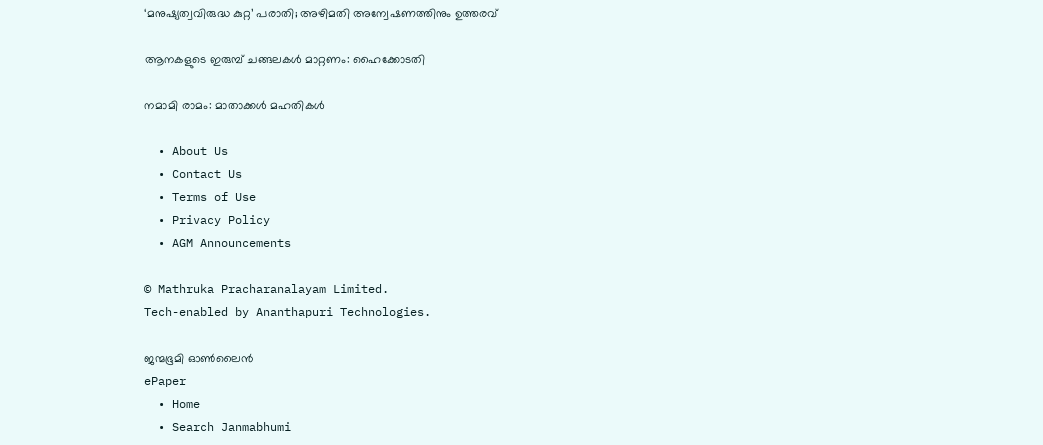‘മനുഷ്യത്വവിരുദ്ധ കുറ്റ’ പരാതി; അഴിമതി അന്വേഷണത്തിനും ഉത്തരവ്

ആനകളുടെ ഇരുമ്പ് ചങ്ങലകള്‍ മാറ്റണം: ഹൈക്കോടതി

നമാമി രാമം: മാതാക്കള്‍ മഹതികള്‍

  • About Us
  • Contact Us
  • Terms of Use
  • Privacy Policy
  • AGM Announcements

© Mathruka Pracharanalayam Limited.
Tech-enabled by Ananthapuri Technologies.

ജന്മഭൂമി ഓണ്‍ലൈന്‍
ePaper
  • Home
  • Search Janmabhumi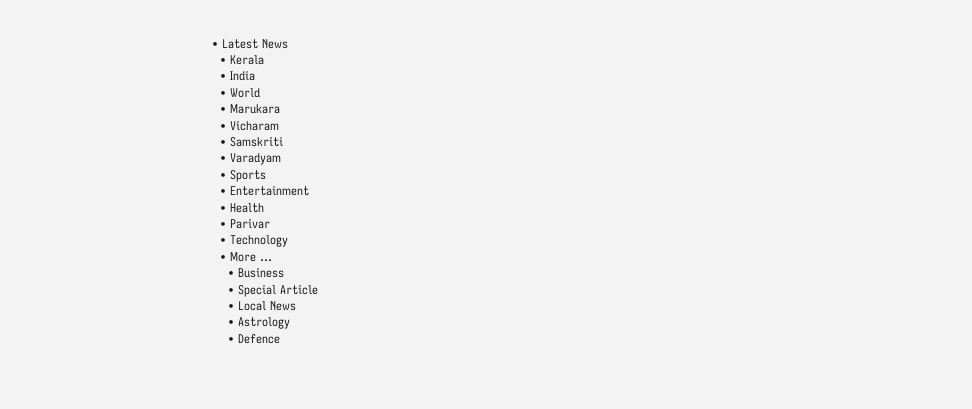• Latest News
  • Kerala
  • India
  • World
  • Marukara
  • Vicharam
  • Samskriti
  • Varadyam
  • Sports
  • Entertainment
  • Health
  • Parivar
  • Technology
  • More …
    • Business
    • Special Article
    • Local News
    • Astrology
    • Defence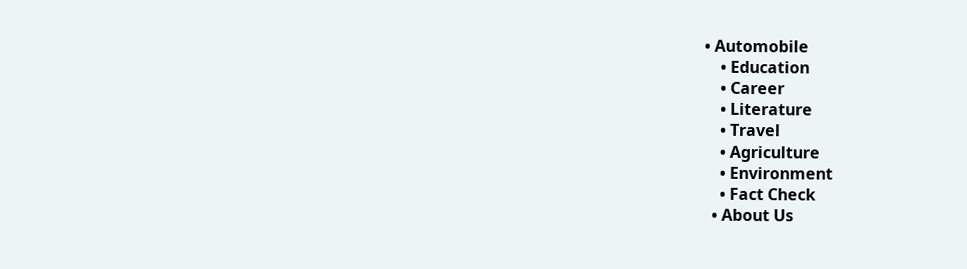• Automobile
    • Education
    • Career
    • Literature
    • Travel
    • Agriculture
    • Environment
    • Fact Check
  • About Us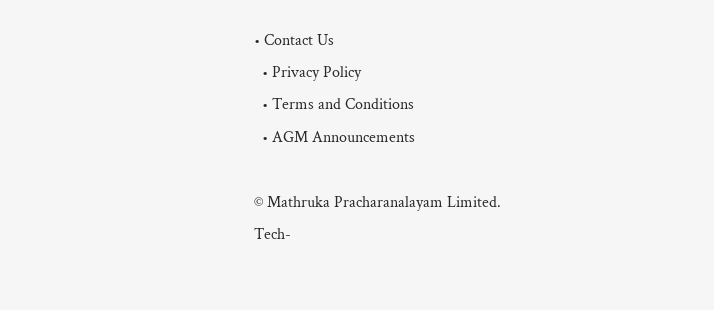• Contact Us
  • Privacy Policy
  • Terms and Conditions
  • AGM Announcements

© Mathruka Pracharanalayam Limited.
Tech-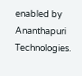enabled by Ananthapuri Technologies.